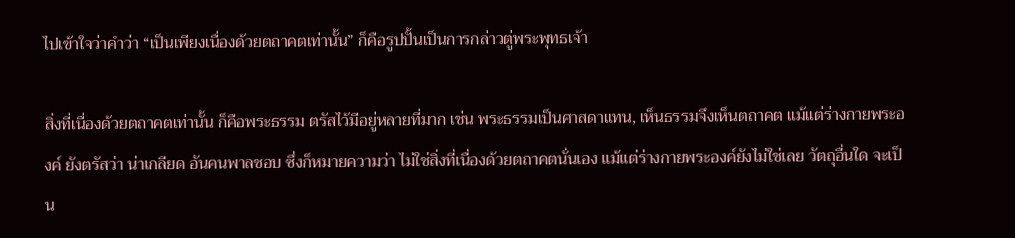ไปเข้าใจว่าคำว่า “เป็นเพียงเนื่องด้วยตถาคตเท่านั้น” ก็คือรูปปั้นเป็นการกล่าวตู่พระพุทธเจ้า

สิ่งที่เนื่องด้วยตถาคตเท่านั้น ก็คือพระธรรม ตรัสไว้มีอยู่หลายที่มาก เช่น พระธรรมเป็นศาสดาแทน, เห็นธรรมจึงเห็นตถาคต แม้แต่ร่างกายพระองค์ ยังตรัสว่า น่าเกลียด อันคนพาลชอบ ซึ่งก็หมายความว่า ไม่ใช่สิ่งที่เนื่องด้วยตถาคตนั่นเอง แม้แต่ร่างกายพระองค์ยังไม่ใช่เลย วัตถุอื่นใด จะเป็น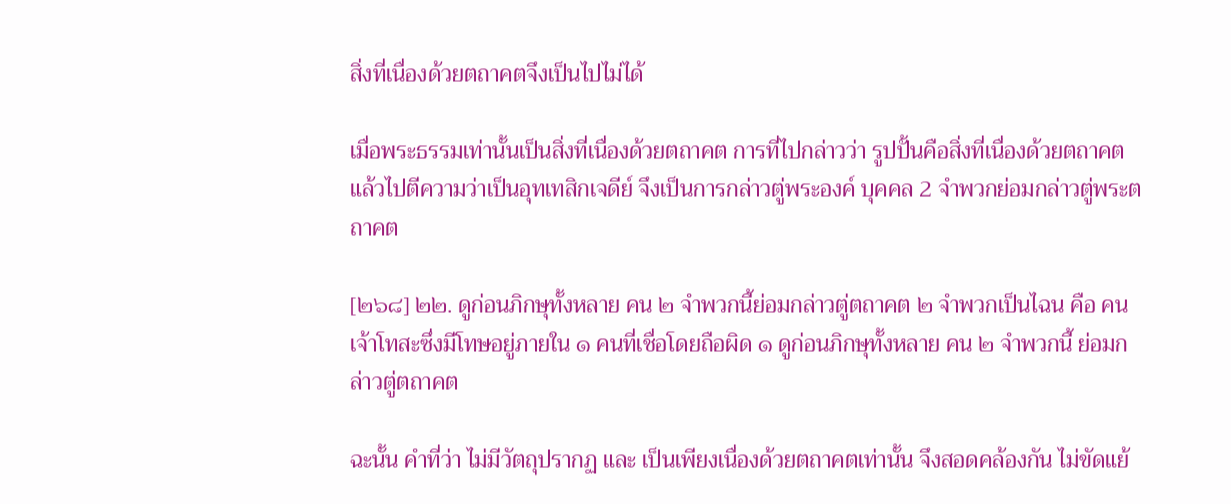สิ่งที่เนื่องด้วยตถาคตจึงเป็นไปไม่ได้

เมื่อพระธรรมเท่านั้นเป็นสิ่งที่เนื่องด้วยตถาคต การที่ไปกล่าวว่า รูปปั้นคือสิ่งที่เนื่องด้วยตถาคต แล้วไปตีความว่าเป็นอุทเทสิกเจดีย์ จึงเป็นการกล่าวตู่พระองค์ บุคคล 2 จำพวกย่อมกล่าวตู่พระตถาคต

[๒๖๘] ๒๒. ดูก่อนภิกษุทั้งหลาย คน ๒ จำพวกนี้ย่อมกล่าวตู่ตถาคต ๒ จำพวกเป็นไฉน คือ คนเจ้าโทสะซึ่งมีโทษอยู่ภายใน ๑ คนที่เชื่อโดยถือผิด ๑ ดูก่อนภิกษุทั้งหลาย คน ๒ จำพวกนี้ ย่อมกล่าวตู่ตถาคต

ฉะนั้น คำที่ว่า ไม่มีวัตถุปรากฏ และ เป็นเพียงเนื่องด้วยตถาคตเท่านั้น จึงสอดคล้องกัน ไม่ขัดแย้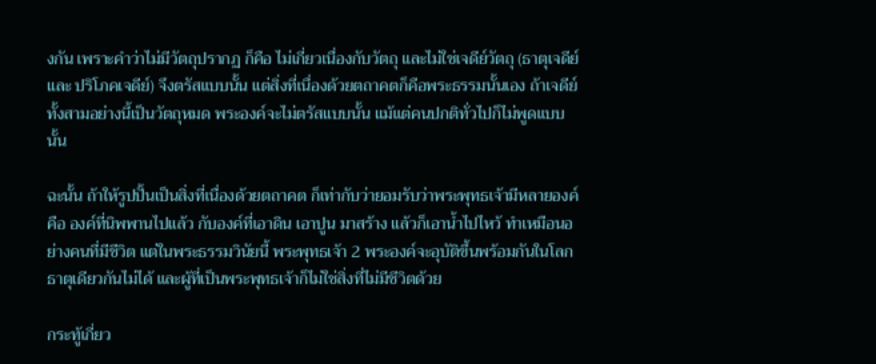งกัน เพราะคำว่าไม่มีวัตถุปรากฏ ก็คือ ไม่เกี่ยวเนื่องกับวัตถุ และไม่ใช่เจดีย์วัตถุ (ธาตุเจดีย์ และ ปริโภคเจดีย์) จึงตรัสแบบนั้น แต่สิ่งที่เนื่องด้วยตถาคตก็คือพระธรรมนั้นเอง ถ้าเจดีย์ทั้งสามอย่างนี้เป็นวัตถุหมด พระองค์จะไม่ตรัสแบบนั้น แม้แต่คนปกติทั่วไปก็ไม่พูดแบบนั้น

ฉะนั้น ถ้าให้รูปปั้นเป็นสิ่งที่เนื่องด้วยตถาคต ก็เท่ากับว่ายอมรับว่าพระพุทธเจ้ามีหลายองค์ คือ องค์ที่นิพพานไปแล้ว กับองค์ที่เอาดิน เอาปูน มาสร้าง แล้วก็เอาน้ำไปไหว้ ทำเหมือนอย่างคนที่มีชีวิต แต่ในพระธรรมวินัยนี้ พระพุทธเจ้า 2 พระองค์จะอุบัติขึ้นพร้อมกันในโลกธาตุเดียวกันไม่ได้ และผู้ที่เป็นพระพุทธเจ้าก็ไม่ใช่สิ่งที่ไม่มีชีวิตด้วย

กระทู้เกี่ยว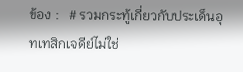ข้อง :   # รวมกระทู้เกี่ยวกับประเด็นอุทเทสิกเจดีย์ไม่ใช่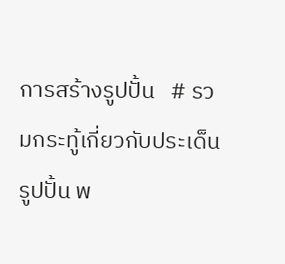การสร้างรูปปั้น   # รวมกระทู้เกี่ยวกับประเด็นรูปปั้น พ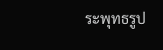ระพุทธรูป